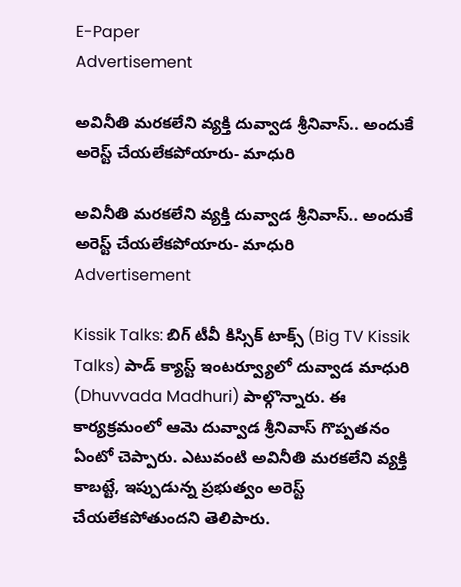E-Paper
Advertisement

అవినీతి మరకలేని వ్యక్తి దువ్వాడ శ్రీనివాస్.. అందుకే అరెస్ట్ చేయలేకపోయారు- మాధురి

అవినీతి మరకలేని వ్యక్తి దువ్వాడ శ్రీనివాస్.. అందుకే అరెస్ట్ చేయలేకపోయారు- మాధురి
Advertisement

Kissik Talks: బిగ్ టీవీ కిస్సిక్ టాక్స్ (Big TV Kissik Talks) పాడ్ క్యాస్ట్ ఇంటర్వ్యూలో దువ్వాడ మాధురి (Dhuvvada Madhuri) పాల్గొన్నారు. ఈ కార్యక్రమంలో ఆమె దువ్వాడ శ్రీనివాస్ గొప్పతనం ఏంటో చెప్పారు. ఎటువంటి అవినీతి మరకలేని వ్యక్తి కాబట్టే, ఇప్పుడున్న ప్రభుత్వం అరెస్ట్ చేయలేకపోతుందని తెలిపారు.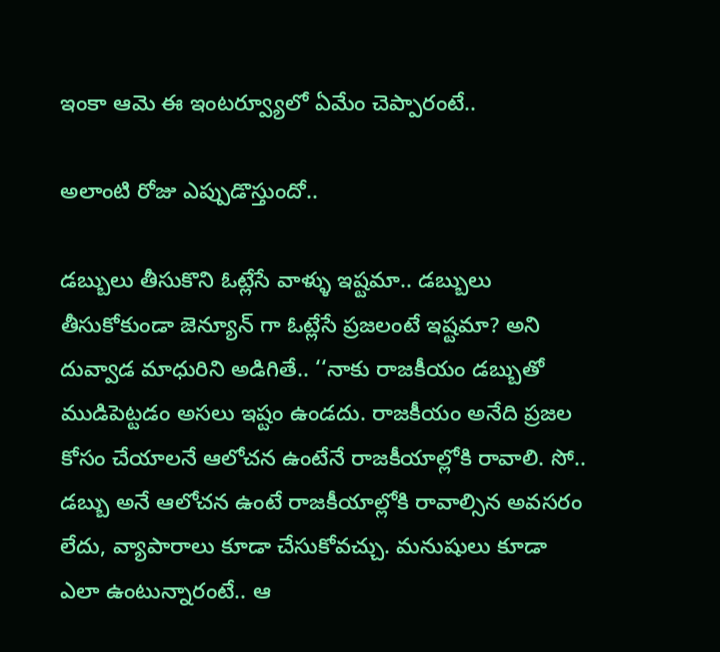ఇంకా ఆమె ఈ ఇంటర్వ్యూలో ఏమేం చెప్పారంటే..

అలాంటి రోజు ఎప్పుడొస్తుందో..

డబ్బులు తీసుకొని ఓట్లేసే వాళ్ళు ఇష్టమా.. డబ్బులు తీసుకోకుండా జెన్యూన్ గా ఓట్లేసే ప్రజలంటే ఇష్టమా? అని దువ్వాడ మాధురిని అడిగితే.. ‘‘నాకు రాజకీయం డబ్బుతో ముడిపెట్టడం అసలు ఇష్టం ఉండదు. రాజకీయం అనేది ప్రజల కోసం చేయాలనే ఆలోచన ఉంటేనే రాజకీయాల్లోకి రావాలి. సో.. డబ్బు అనే ఆలోచన ఉంటే రాజకీయాల్లోకి రావాల్సిన అవసరం లేదు, వ్యాపారాలు కూడా చేసుకోవచ్చు. మనుషులు కూడా ఎలా ఉంటున్నారంటే.. ఆ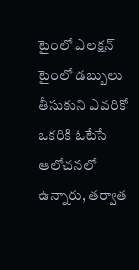టైంలో ఎలక్షన్ టైంలో డబ్బులు తీసుకుని ఎవరికో ఒకరికి ఓటేసే ఆలోచనలో ఉన్నారు, తర్వాత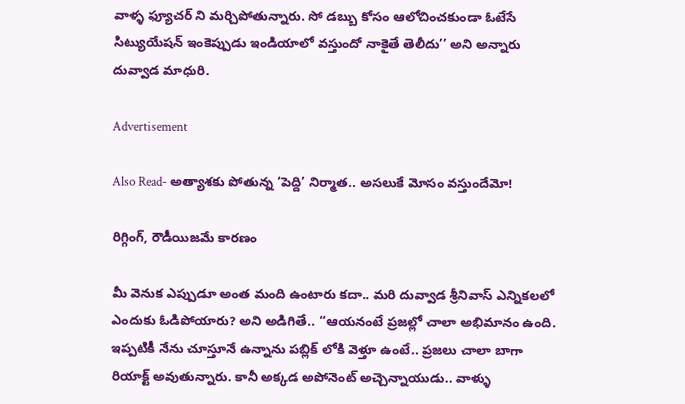వాళ్ళ ఫ్యూచర్ ని మర్చిపోతున్నారు. సో డబ్బు కోసం ఆలోచించకుండా ఓటేసే సిట్యుయేషన్ ఇంకెప్పుడు ఇండియాలో వస్తుందో నాకైతే తెలీదు’’ అని అన్నారు దువ్వాడ మాధురి.

Advertisement

Also Read- అత్యాశకు పోతున్న ‘పెద్ది’ నిర్మాత.. అసలుకే మోసం వస్తుందేమో!

రిగ్గింగ్, రౌడీయిజమే కారణం

మీ వెనుక ఎప్పుడూ అంత మంది ఉంటారు కదా.. మరి దువ్వాడ శ్రీనివాస్ ఎన్నికలలో ఎందుకు ఓడిపోయారు? అని అడిగితే.. ‘‘ఆయనంటే ప్రజల్లో చాలా అభిమానం ఉంది. ఇప్పటికీ నేను చూస్తూనే ఉన్నాను పబ్లిక్ లోకి వెళ్తూ ఉంటే.. ప్రజలు చాలా బాగా రియాక్ట్ అవుతున్నారు. కానీ అక్కడ అపోనెంట్ అచ్చెన్నాయుడు.. వాళ్ళు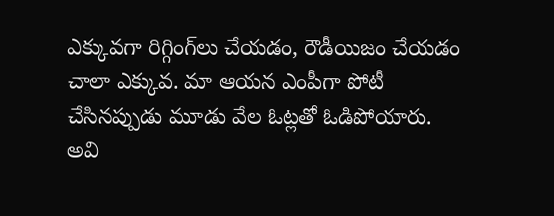ఎక్కువగా రిగ్గింగ్‌లు చేయడం, రౌడీయిజం చేయడం చాలా ఎక్కువ. మా ఆయన ఎంపీగా పోటీ చేసినప్పుడు మూడు వేల ఓట్లతో ఓడిపోయారు. అవి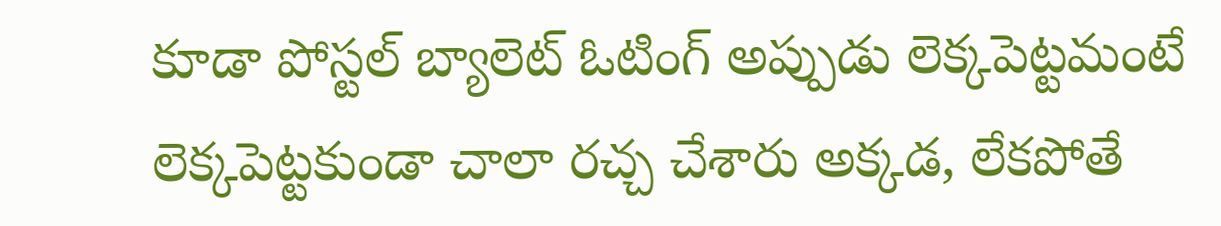కూడా పోస్టల్ బ్యాలెట్ ఓటింగ్ అప్పుడు లెక్కపెట్టమంటే లెక్కపెట్టకుండా చాలా రచ్చ చేశారు అక్కడ, లేకపోతే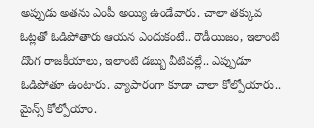అప్పుడు అతను ఎంపీ అయ్యి ఉండేవారు. చాలా తక్కువ ఓట్లతో ఓడిపోతారు ఆయన ఎందుకంటే.. రౌడీయిజం, ఇలాంటి దొంగ రాజకీయాలు, ఇలాంటి డబ్బు వీటివల్లే.. ఎప్పుడూ ఓడిపోతూ ఉంటారు. వ్యాపారంగా కూడా చాలా కోల్పోయారు.. మైన్స్ కోల్పోయాం.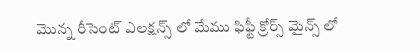మొన్న రీసెంట్ ఎలక్షన్స్ లో మేము ఫిఫ్టీ క్రోర్స్ మైన్స్ లో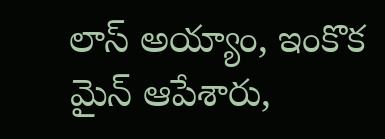లాస్ అయ్యాం, ఇంకొక మైన్ ఆపేశారు,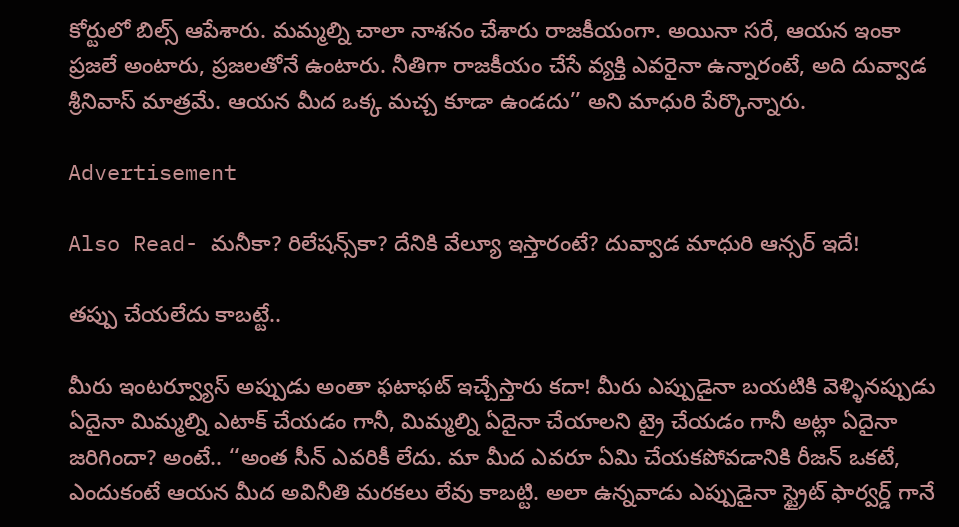కోర్టులో బిల్స్ ఆపేశారు. మమ్మల్ని చాలా నాశనం చేశారు రాజకీయంగా. అయినా సరే, ఆయన ఇంకా ప్రజలే అంటారు, ప్రజలతోనే ఉంటారు. నీతిగా రాజకీయం చేసే వ్యక్తి ఎవరైనా ఉన్నారంటే, అది దువ్వాడ శ్రీనివాస్ మాత్రమే. ఆయన మీద ఒక్క మచ్చ కూడా ఉండదు’’ అని మాధురి పేర్కొన్నారు.

Advertisement

Also Read- మనీకా? రిలేషన్స్‌కా? దేనికి వేల్యూ ఇస్తారంటే? దువ్వాడ మాధురి ఆన్సర్ ఇదే!

తప్పు చేయలేదు కాబట్టే..

మీరు ఇంటర్వ్యూస్ అప్పుడు అంతా ఫటాఫట్ ఇచ్చేస్తారు కదా! మీరు ఎప్పుడైనా బయటికి వెళ్ళినప్పుడు ఏదైనా మిమ్మల్ని ఎటాక్ చేయడం గానీ, మిమ్మల్ని ఏదైనా చేయాలని ట్రై చేయడం గానీ అట్లా ఏదైనా జరిగిందా? అంటే.. ‘‘అంత సీన్ ఎవరికీ లేదు. మా మీద ఎవరూ ఏమి చేయకపోవడానికి రీజన్ ఒకటే, ఎందుకంటే ఆయన మీద అవినీతి మరకలు లేవు కాబట్టి. అలా ఉన్నవాడు ఎప్పుడైనా స్ట్రైట్ ఫార్వర్డ్ గానే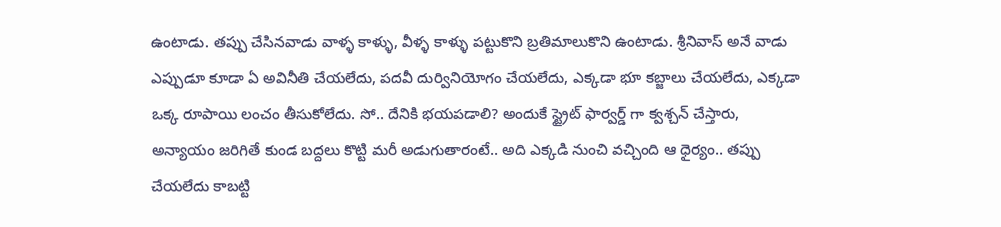ఉంటాడు. తప్పు చేసినవాడు వాళ్ళ కాళ్ళు, వీళ్ళ కాళ్ళు పట్టుకొని బ్రతిమాలుకొని ఉంటాడు. శ్రీనివాస్ అనే వాడు ఎప్పుడూ కూడా ఏ అవినీతి చేయలేదు, పదవీ దుర్వినియోగం చేయలేదు, ఎక్కడా భూ కబ్జాలు చేయలేదు, ఎక్కడా ఒక్క రూపాయి లంచం తీసుకోలేదు. సో.. దేనికి భయపడాలి? అందుకే స్ట్రైట్ ఫార్వర్డ్ గా క్వశ్చన్ చేస్తారు, అన్యాయం జరిగితే కుండ బద్దలు కొట్టి మరీ అడుగుతారంటే.. అది ఎక్కడి నుంచి వచ్చింది ఆ ధైర్యం.. తప్పు చేయలేదు కాబట్టి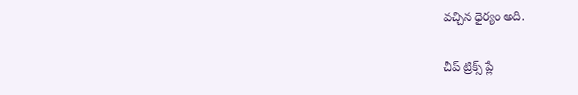వచ్చిన ధైర్యం అది.

చీప్ ట్రిక్స్ ప్లే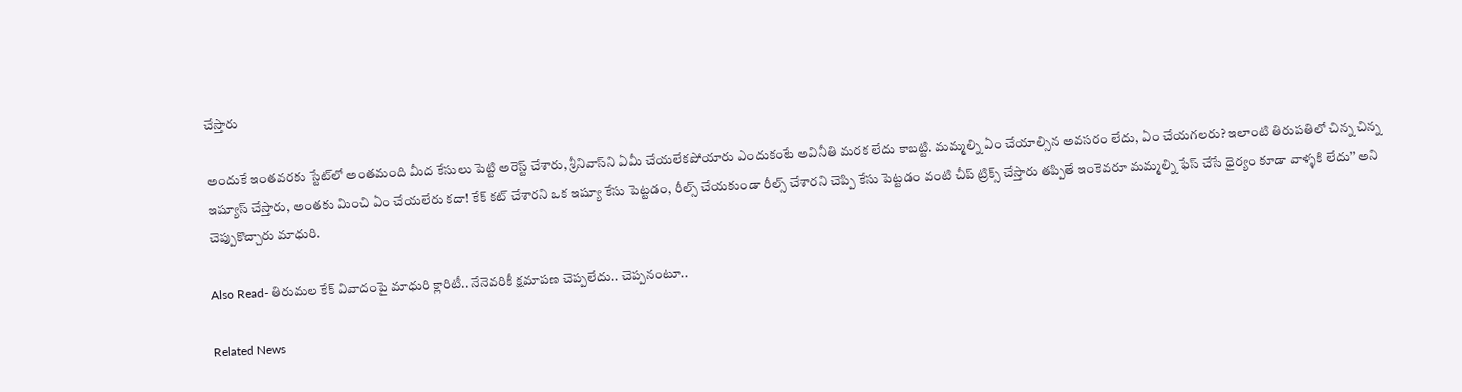చేస్తారు

అందుకే ఇంతవరకు స్టేట్‌లో అంతమంది మీద కేసులు పెట్టి అరెస్ట్ చేశారు, శ్రీనివాస్‌ని ఏమీ చేయలేకపోయారు ఎందుకంటే అవినీతి మరక లేదు కాబట్టి. మమ్మల్ని ఏం చేయాల్సిన అవసరం లేదు, ఏం చేయగలరు? ఇలాంటి తిరుపతిలో చిన్న చిన్న ఇష్యూస్ చేస్తారు, అంతకు మించి ఏం చేయలేరు కదా! కేక్ కట్ చేశారని ఒక ఇష్యూ కేసు పెట్టడం, రీల్స్ చేయకుండా రీల్స్ చేశారని చెప్పి కేసు పెట్టడం వంటి చీప్ ట్రిక్స్ చేస్తారు తప్పితే ఇంకెవరూ మమ్మల్ని ఫేస్ చేసే ధైర్యం కూడా వాళ్ళకి లేదు’’ అని చెప్పుకొచ్చారు మాధురి.

Also Read- తిరుమల కేక్ వివాదంపై మాధురి క్లారిటీ.. నేనెవరికీ క్షమాపణ చెప్పలేదు.. చెప్పనంటూ..

Related News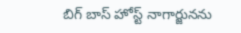బిగ్ బాస్ హోస్ట్ నాగార్జునను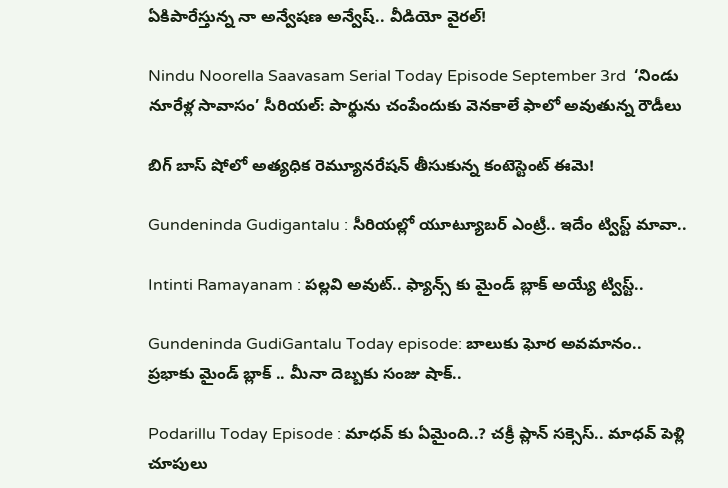ఏకిపారేస్తున్న నా అన్వేషణ అన్వేష్.. వీడియో వైరల్!

Nindu Noorella Saavasam Serial Today Episode September 3rd  ‘నిండు నూరేళ్ల సావాసం’ సీరియల్‌: పార్థును చంపేందుకు వెనకాలే ఫాలో అవుతున్న రౌడీలు

బిగ్ బాస్ షోలో అత్యధిక రెమ్యూనరేషన్ తీసుకున్న కంటెస్టెంట్ ఈమె!

Gundeninda Gudigantalu : సీరియల్లో యూట్యూబర్ ఎంట్రీ.. ఇదేం ట్విస్ట్ మావా..

Intinti Ramayanam : పల్లవి అవుట్.. ఫ్యాన్స్ కు మైండ్ బ్లాక్ అయ్యే ట్విస్ట్..

Gundeninda GudiGantalu Today episode: బాలుకు ఘోర అవమానం.. ప్రభాకు మైండ్ బ్లాక్ .. మీనా దెబ్బకు సంజు షాక్..

Podarillu Today Episode : మాధవ్ కు ఏమైంది..? చక్రీ ప్లాన్ సక్సెస్.. మాధవ్ పెళ్లి చూపులు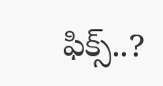ఫిక్స్..?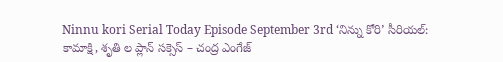Ninnu kori Serial Today Episode September 3rd ‘నిన్ను కోరి’ సీరియల్‌: కామాక్షి, శృతి ల ప్లాన్ సక్సెస్ – చంద్ర ఎంగేజ్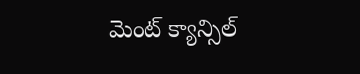మెంట్ క్యాన్సిల్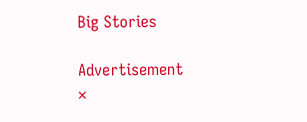Big Stories

Advertisement
×